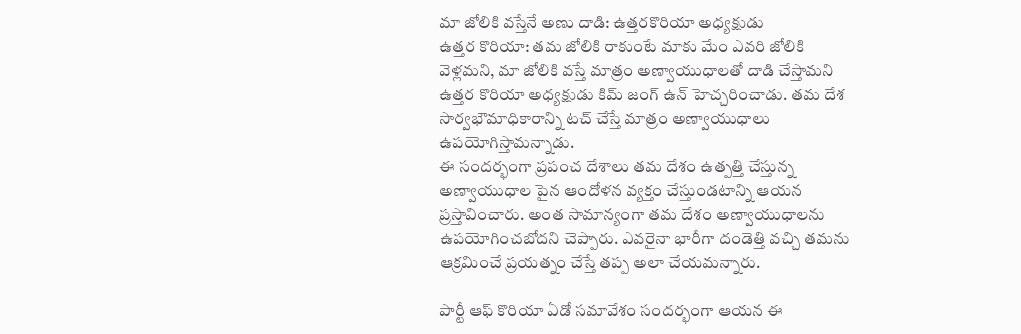మా జోలికి వస్తేనే అణు దాడి: ఉత్తరకొరియా అధ్యక్షుడు
ఉత్తర కొరియా: తమ జోలికి రాకుంటే మాకు మేం ఎవరి జోలికి వెళ్లమని, మా జోలికి వస్తే మాత్రం అణ్వాయుధాలతో దాడి చేస్తామని ఉత్తర కొరియా అధ్యక్షుడు కిమ్ జంగ్ ఉన్ హెచ్చరించాడు. తమ దేశ సార్వభౌమాధికారాన్ని టచ్ చేస్తే మాత్రం అణ్వాయుధాలు ఉపయోగిస్తామన్నాడు.
ఈ సందర్భంగా ప్రపంచ దేశాలు తమ దేశం ఉత్పత్తి చేస్తున్న అణ్వాయుధాల పైన ఆందోళన వ్యక్తం చేస్తుండటాన్ని ఆయన ప్రస్తావించారు. అంత సామాన్యంగా తమ దేశం అణ్వాయుధాలను ఉపయోగించబోదని చెప్పారు. ఎవరైనా భారీగా దండెత్తి వచ్చి తమను ఆక్రమించే ప్రయత్నం చేస్తే తప్ప అలా చేయమన్నారు.

పార్టీ ఆఫ్ కొరియా ఏడో సమావేశం సందర్భంగా ఆయన ఈ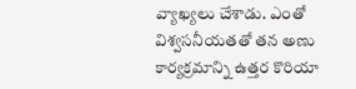వ్యాఖ్యలు చేశాడు. ఎంతో విశ్వసనీయతతో తన అణు కార్యక్రమాన్ని ఉత్తర కొరియా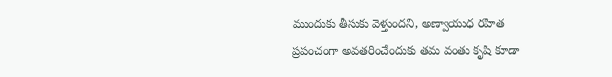ముందుకు తీసుకు వెళ్తుందని, అణ్వాయుధ రహిత ప్రపంచంగా అవతరించేందుకు తమ వంతు కృషి కూడా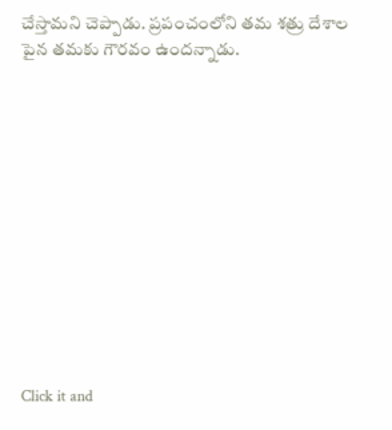చేస్తామని చెప్పాడు. ప్రపంచంలోని తమ శత్రు దేశాల పైన తమకు గౌరవం ఉందన్నాడు.












Click it and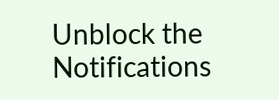Unblock the Notifications